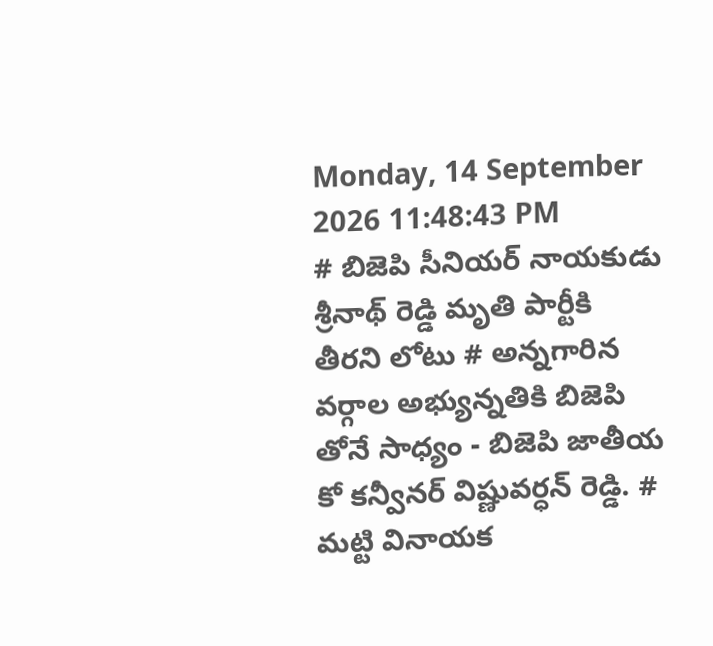Monday, 14 September 2026 11:48:43 PM
# బిజెపి సీనియర్ నాయకుడు శ్రీనాథ్ రెడ్డి మృతి పార్టీకి తీరని లోటు # అన్నగారిన వర్గాల అభ్యున్నతికి బిజెపి తోనే సాధ్యం - బిజెపి జాతీయ కో కన్వీనర్ విష్ణువర్ధన్ రెడ్డి. # మట్టి వినాయక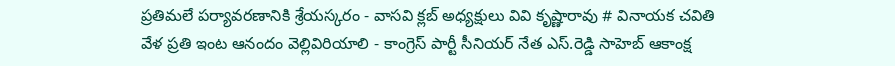ప్రతిమలే పర్యావరణానికి శ్రేయస్కరం - వాసవి క్లబ్ అధ్యక్షులు వివి కృష్ణారావు # వినాయక చవితి వేళ ప్రతి ఇంట ఆనందం వెల్లివిరియాలి - కాంగ్రెస్ పార్టీ సీనియర్ నేత ఎస్.రెడ్డి సాహెబ్ ఆకాంక్ష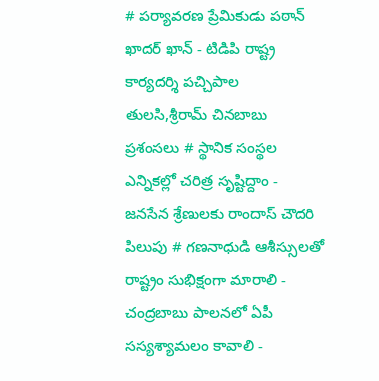# పర్యావరణ ప్రేమికుడు పఠాన్ ఖాదర్ ఖాన్ - టిడిపి రాష్ట్ర కార్యదర్శి పచ్చిపాల తులసి,శ్రీరామ్ చినబాబు ప్రశంసలు # స్థానిక సంస్థల ఎన్నికల్లో చరిత్ర సృష్టిద్దాం - జనసేన శ్రేణులకు రాందాస్ చౌదరి పిలుపు # గణనాధుడి ఆశీస్సులతో రాష్ట్రం సుభిక్షంగా మారాలి - చంద్రబాబు పాలనలో ఏపీ సస్యశ్యామలం కావాలి -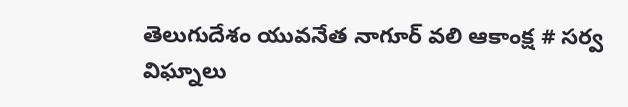తెలుగుదేశం యువనేత నాగూర్ వలి ఆకాంక్ష # సర్వ విఘ్నాలు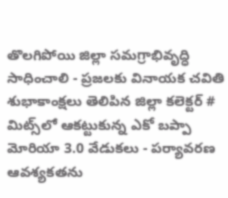తొలగిపోయి జిల్లా సమగ్రాభివృద్ధి సాధించాలి - ప్రజలకు వినాయక చవితి శుభాకాంక్షలు తెలిపిన జిల్లా కలెక్టర్ # మిట్స్‌లో ఆకట్టుకున్న ఎకో బప్పా మోరియా 3.0 వేడుకలు - పర్యావరణ ఆవశ్యకతను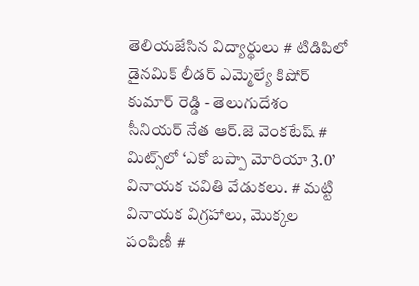తెలియజేసిన విద్యార్థులు # టిడిపిలో డైనమిక్ లీడర్ ఎమ్మెల్యే కిషోర్ కుమార్ రెడ్డి - తెలుగుదేశం సీనియర్ నేత ఆర్.జె వెంకటేష్ # మిట్స్‌లో ‘ఎకో బప్పా మోరియా 3.0’ వినాయక చవితి వేడుకలు. # మట్టి వినాయక విగ్రహాలు, మొక్కల పంపిణీ #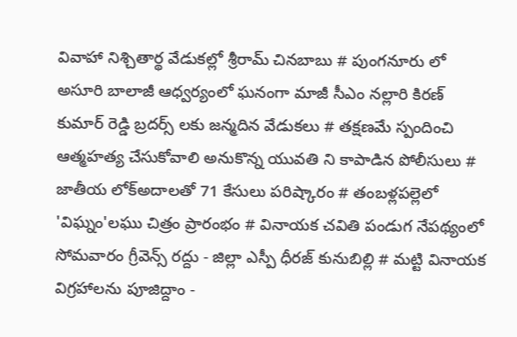వివాహా నిశ్చితార్థ వేడుకల్లో శ్రీరామ్ చినబాబు # పుంగనూరు లో అసూరి బాలాజీ ఆధ్వర్యంలో ఘనంగా మాజీ సీఎం నల్లారి కిరణ్ కుమార్ రెడ్డి బ్రదర్స్ లకు జన్మదిన వేడుకలు # తక్షణమే స్పందించి ఆత్మహత్య చేసుకోవాలి అనుకొన్న యువతి ని కాపాడిన పోలీసులు # జాతీయ లోక్అదాలతో 71 కేసులు పరిష్కారం # తంబళ్లపల్లెలో 'విఘ్నం'లఘు చిత్రం ప్రారంభం # వినాయక చవితి పండుగ నేపథ్యంలో సోమవారం గ్రీవెన్స్ రద్దు - జిల్లా ఎస్పీ ధీరజ్ కునుబిల్లి # మట్టి వినాయక విగ్రహాలను పూజిద్దాం -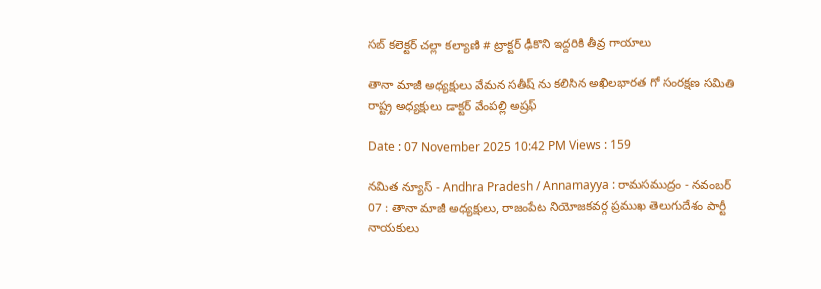సబ్ కలెక్టర్ చల్లా కల్యాణి # ట్రాక్టర్ ఢీకొని ఇద్దరికి తీవ్ర గాయాలు

తానా మాజీ అధ్యక్షులు వేమన సతీష్ ను కలిసిన అఖిలభారత గో సంరక్షణ సమితి రాష్ట్ర అధ్యక్షులు డాక్టర్ వేంపల్లి అష్రఫ్

Date : 07 November 2025 10:42 PM Views : 159

నమిత న్యూస్ - Andhra Pradesh / Annamayya : రామసముద్రం - నవంబర్ 07 : తానా మాజీ అధ్యక్షులు, రాజంపేట నియోజకవర్గ ప్రముఖ తెలుగుదేశం పార్టీ నాయకులు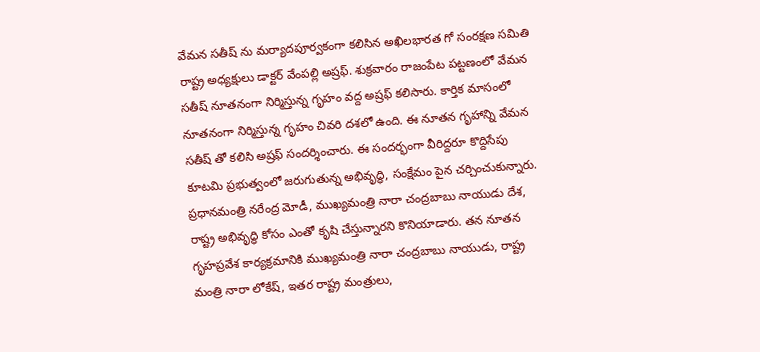వేమన సతీష్ ను మర్యాదపూర్వకంగా కలిసిన అఖిలభారత గో సంరక్షణ సమితి రాష్ట్ర అధ్యక్షులు డాక్టర్ వేంపల్లి అష్రఫ్. శుక్రవారం రాజంపేట పట్టణంలో వేమన సతీష్ నూతనంగా నిర్మిస్తున్న గృహం వద్ద అష్రఫ్ కలిసారు. కార్తిక మాసంలో నూతనంగా నిర్మిస్తున్న గృహం చివరి దశలో ఉంది. ఈ నూతన గృహాన్ని వేమన సతీష్ తో కలిసి అష్రఫ్ సందర్శించారు. ఈ సందర్భంగా వీరిద్దరూ కొద్దిసేపు కూటమి ప్రభుత్వంలో జరుగుతున్న అభివృద్ధి, సంక్షేమం పైన చర్చించుకున్నారు. ప్రధానమంత్రి నరేంద్ర మోడీ, ముఖ్యమంత్రి నారా చంద్రబాబు నాయుడు దేశ, రాష్ట్ర అభివృద్ధి కోసం ఎంతో కృషి చేస్తున్నారని కొనియాడారు. తన నూతన గృహప్రవేశ కార్యక్రమానికి ముఖ్యమంత్రి నారా చంద్రబాబు నాయుడు, రాష్ట్ర మంత్రి నారా లోకేష్, ఇతర రాష్ట్ర మంత్రులు,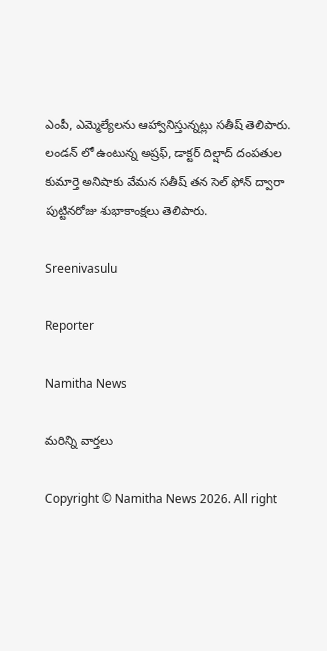ఎంపీ, ఎమ్మెల్యేలను ఆహ్వానిస్తున్నట్లు సతీష్ తెలిపారు. లండన్ లో ఉంటున్న అష్రఫ్, డాక్టర్ దిల్షాద్ దంపతుల కుమార్తె అనిషాకు వేమన సతీష్ తన సెల్ ఫోన్ ద్వారా పుట్టినరోజు శుభాకాంక్షలు తెలిపారు.

Sreenivasulu

Reporter

Namitha News

మరిన్ని వార్తలు

Copyright © Namitha News 2026. All right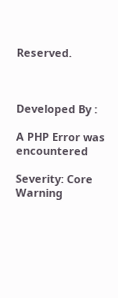Reserved.



Developed By :

A PHP Error was encountered

Severity: Core Warning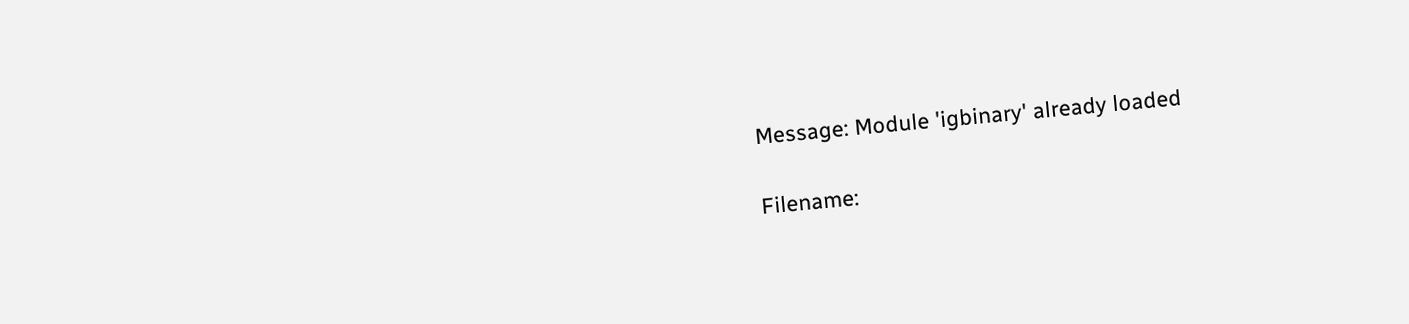Message: Module 'igbinary' already loaded

Filename: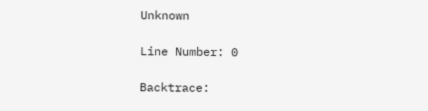Unknown

Line Number: 0

Backtrace: